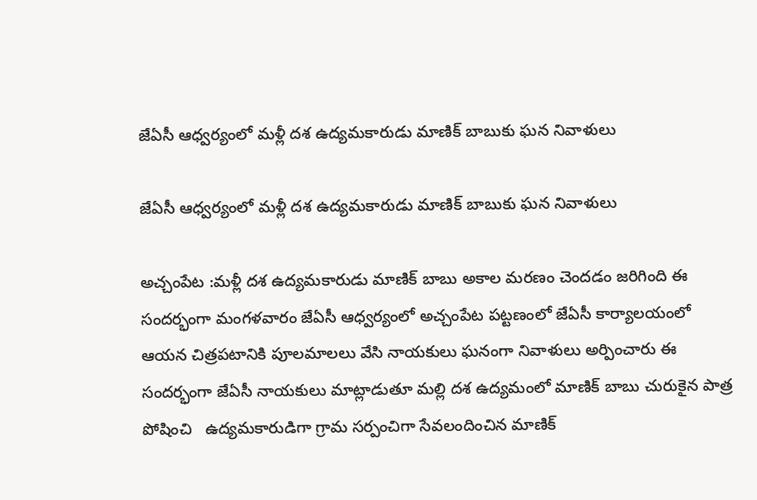జేఏసీ ఆధ్వర్యంలో మళ్లీ దశ ఉద్యమకారుడు మాణిక్ బాబుకు ఘన నివాళులు

జేఏసీ ఆధ్వర్యంలో మళ్లీ దశ ఉద్యమకారుడు మాణిక్ బాబుకు ఘన నివాళులు

అచ్చంపేట :మళ్లీ దశ ఉద్యమకారుడు మాణిక్ బాబు అకాల మరణం చెందడం జరిగింది ఈ సందర్భంగా మంగళవారం జేఏసీ ఆధ్వర్యంలో అచ్చంపేట పట్టణంలో జేఏసీ కార్యాలయంలో ఆయన చిత్రపటానికి పూలమాలలు వేసి నాయకులు ఘనంగా నివాళులు అర్పించారు ఈ సందర్భంగా జేఏసీ నాయకులు మాట్లాడుతూ మల్లి దశ ఉద్యమంలో మాణిక్ బాబు చురుకైన పాత్ర పోషించి   ఉద్యమకారుడిగా గ్రామ సర్పంచిగా సేవలందించిన మాణిక్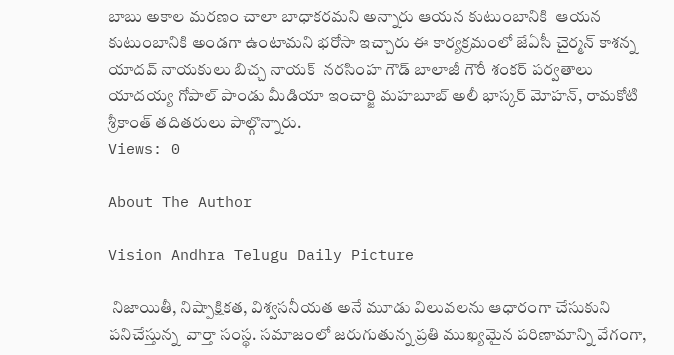బాబు అకాల మరణం చాలా బాధాకరమని అన్నారు ఆయన కుటుంబానికి  ఆయన కుటుంబానికి అండగా ఉంటామని భరోసా ఇచ్చారు ఈ కార్యక్రమంలో జేఏసీ చైర్మన్ కాశన్న యాదవ్ నాయకులు బిచ్చ నాయక్  నరసింహ గౌడ్ బాలాజీ గౌరీ శంకర్ పర్వతాలు యాదయ్య గోపాల్ పాండు మీడియా ఇంచార్జి మహబూబ్ అలీ భాస్కర్ మోహన్, రామకోటి శ్రీకాంత్ తదితరులు పాల్గొన్నారు.
Views: 0

About The Author

Vision Andhra Telugu Daily Picture

 నిజాయితీ, నిష్పాక్షికత, విశ్వసనీయత అనే మూడు విలువలను ఆధారంగా చేసుకుని పనిచేస్తున్న  వార్తా సంస్థ. సమాజంలో జరుగుతున్న ప్రతి ముఖ్యమైన పరిణామాన్ని వేగంగా,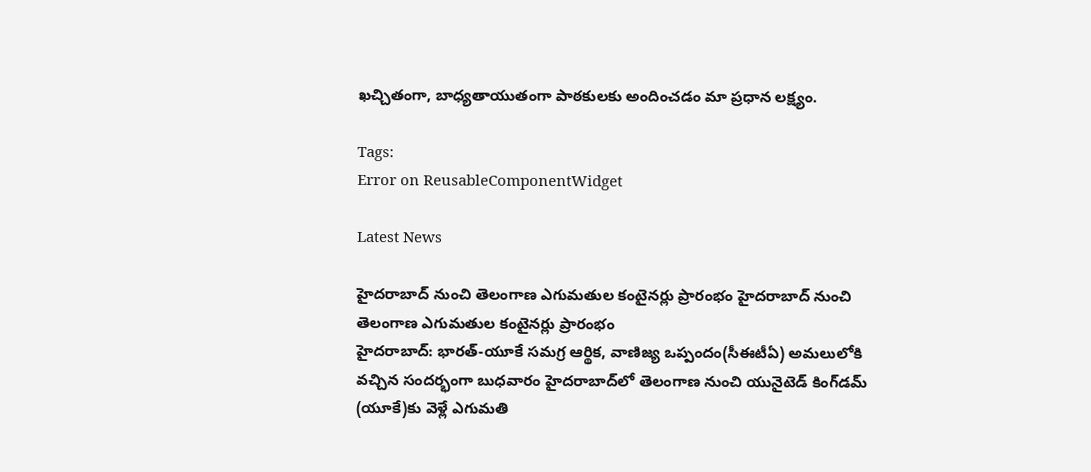ఖచ్చితంగా, బాధ్యతాయుతంగా పాఠకులకు అందించడం మా ప్రధాన లక్ష్యం.

Tags:
Error on ReusableComponentWidget

Latest News

హైదరాబాద్ నుంచి తెలంగాణ ఎగుమతుల కంటైనర్లు ప్రారంభం హైదరాబాద్ నుంచి తెలంగాణ ఎగుమతుల కంటైనర్లు ప్రారంభం
హైదరాబాద్‌: భారత్-యూకే సమగ్ర ఆర్థిక, వాణిజ్య ఒప్పందం(సీఈటీఏ) అమలులోకి వచ్చిన సందర్భంగా బుధవారం హైదరాబాద్‌లో తెలంగాణ నుంచి యునైటెడ్ కింగ్‌డమ్‌ (యూకే)కు వెళ్లే ఎగుమతి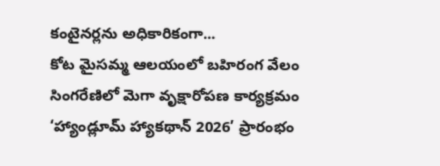కంటైనర్లను అధికారికంగా...
కోట మైసమ్మ ఆలయంలో బహిరంగ వేలం
సింగరేణిలో మెగా వృక్షారోపణ కార్యక్రమం
‘హ్యాండ్లూమ్ హ్యాకథాన్ 2026’ ప్రారంభం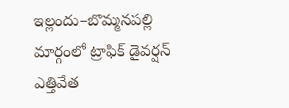ఇల్లందు–బొమ్మనపల్లి మార్గంలో ట్రాఫిక్ డైవర్షన్ ఎత్తివేత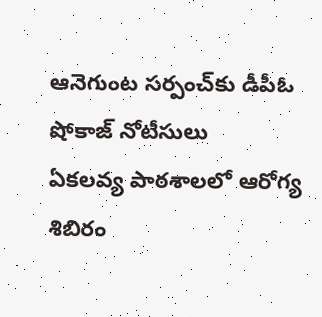ఆనెగుంట సర్పంచ్‌కు డీపీఓ షోకాజ్ నోటీసులు
ఏకలవ్య పాఠశాలలో ఆరోగ్య శిబిరం